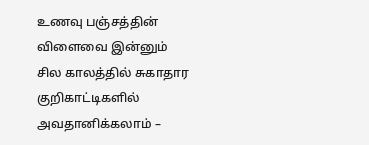உணவு பஞ்சத்தின் விளைவை இன்னும் சில காலத்தில் சுகாதார குறிகாட்டிகளில் அவதானிக்கலாம் –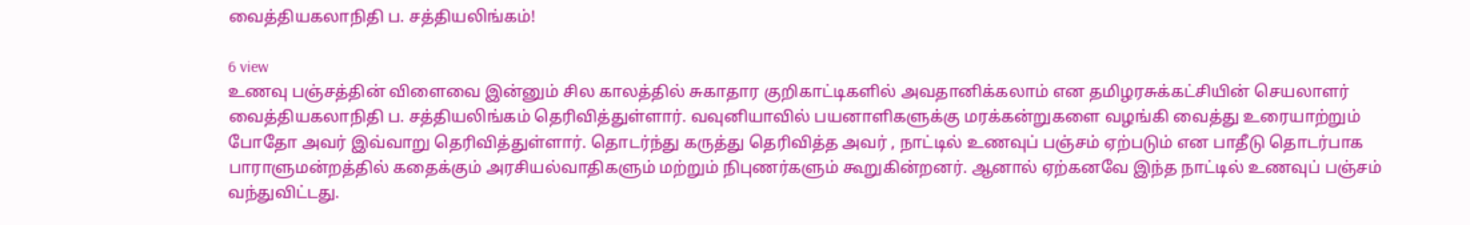வைத்தியகலாநிதி ப. சத்தியலிங்கம்!

6 view
உணவு பஞ்சத்தின் விளைவை இன்னும் சில காலத்தில் சுகாதார குறிகாட்டிகளில் அவதானிக்கலாம் என தமிழரசுக்கட்சியின் செயலாளர் வைத்தியகலாநிதி ப. சத்தியலிங்கம் தெரிவித்துள்ளார். வவுனியாவில் பயனாளிகளுக்கு மரக்கன்றுகளை வழங்கி வைத்து உரையாற்றும் போதோ அவர் இவ்வாறு தெரிவித்துள்ளார். தொடர்ந்து கருத்து தெரிவித்த அவர் , நாட்டில் உணவுப் பஞ்சம் ஏற்படும் என பாதீடு தொடர்பாக பாராளுமன்றத்தில் கதைக்கும் அரசியல்வாதிகளும் மற்றும் நிபுணர்களும் கூறுகின்றனர். ஆனால் ஏற்கனவே இந்த நாட்டில் உணவுப் பஞ்சம் வந்துவிட்டது.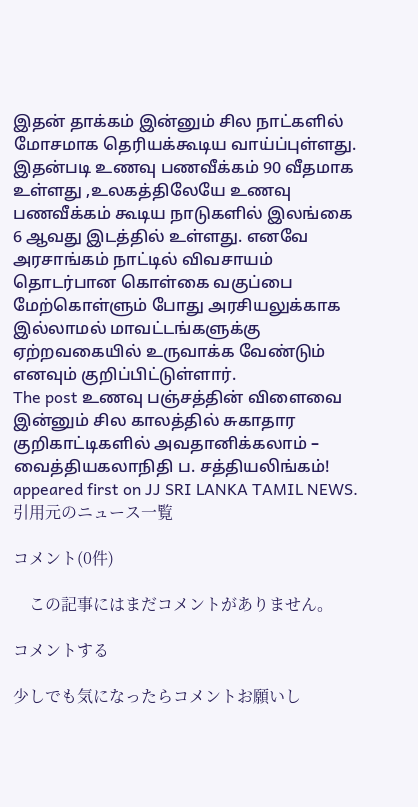இதன் தாக்கம் இன்னும் சில நாட்களில் மோசமாக தெரியக்கூடிய வாய்ப்புள்ளது. இதன்படி உணவு பணவீக்கம் 90 வீதமாக உள்ளது ,உலகத்திலேயே உணவு பணவீக்கம் கூடிய நாடுகளில் இலங்கை 6 ஆவது இடத்தில் உள்ளது. எனவே அரசாங்கம் நாட்டில் விவசாயம் தொடர்பான கொள்கை வகுப்பை மேற்கொள்ளும் போது அரசியலுக்காக இல்லாமல் மாவட்டங்களுக்கு ஏற்றவகையில் உருவாக்க வேண்டும் எனவும் குறிப்பிட்டுள்ளார்.
The post உணவு பஞ்சத்தின் விளைவை இன்னும் சில காலத்தில் சுகாதார குறிகாட்டிகளில் அவதானிக்கலாம் – வைத்தியகலாநிதி ப. சத்தியலிங்கம்! appeared first on JJ SRI LANKA TAMIL NEWS.
引用元のニュース一覧

コメント(0件)

    この記事にはまだコメントがありません。

コメントする

少しでも気になったらコメントお願いし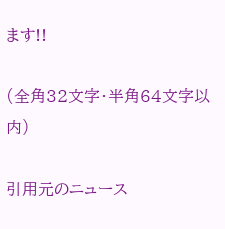ます!!

(全角32文字・半角64文字以内)

引用元のニュース